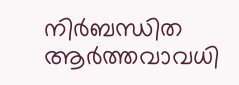നിർബന്ധിത ആർത്തവാവധി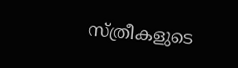സ്ത്രീകളുടെ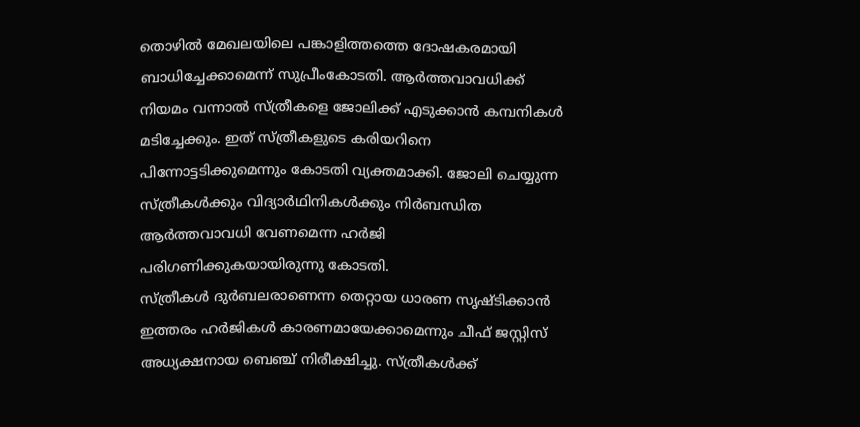തൊഴിൽ മേഖലയിലെ പങ്കാളിത്തത്തെ ദോഷകരമായി ബാധിച്ചേക്കാമെന്ന് സുപ്രീംകോടതി. ആർത്തവാവധിക്ക് നിയമം വന്നാൽ സ്ത്രീകളെ ജോലിക്ക് എടുക്കാൻ കമ്പനികൾ മടിച്ചേക്കും. ഇത് സ്ത്രീകളുടെ കരിയറിനെ പിന്നോട്ടടിക്കുമെന്നും കോടതി വ്യക്തമാക്കി. ജോലി ചെയ്യുന്ന സ്ത്രീകൾക്കും വിദ്യാർഥിനികൾക്കും നിർബന്ധിത ആർത്തവാവധി വേണമെന്ന ഹർജി പരിഗണിക്കുകയായിരുന്നു കോടതി.
സ്ത്രീകൾ ദുർബലരാണെന്ന തെറ്റായ ധാരണ സൃഷ്ടിക്കാൻ ഇത്തരം ഹർജികൾ കാരണമായേക്കാമെന്നും ചീഫ് ജസ്റ്റിസ് അധ്യക്ഷനായ ബെഞ്ച് നിരീക്ഷിച്ചു. സ്ത്രീകൾക്ക്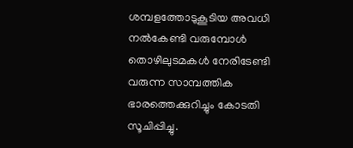ശമ്പളത്തോടുകൂടിയ അവധി നൽകേണ്ടി വരുമ്പോൾ തൊഴിലുടമകൾ നേരിടേണ്ടി വരുന്ന സാമ്പത്തിക ഭാരത്തെക്കുറിച്ചും കോടതി സൂചിപ്പിച്ചു.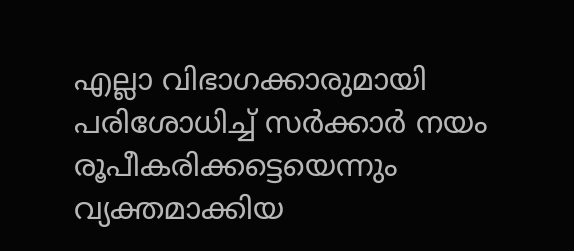എല്ലാ വിഭാഗക്കാരുമായി പരിശോധിച്ച് സർക്കാർ നയം രൂപീകരിക്കട്ടെയെന്നും വ്യക്തമാക്കിയ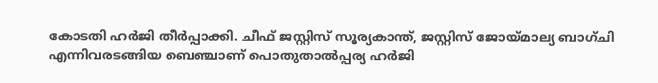കോടതി ഹർജി തീർപ്പാക്കി. ചീഫ് ജസ്റ്റിസ് സൂര്യകാന്ത്, ജസ്റ്റിസ് ജോയ്മാല്യ ബാഗ്ചി എന്നിവരടങ്ങിയ ബെഞ്ചാണ് പൊതുതാൽപ്പര്യ ഹർജി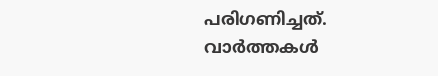പരിഗണിച്ചത്.
വാർത്തകൾ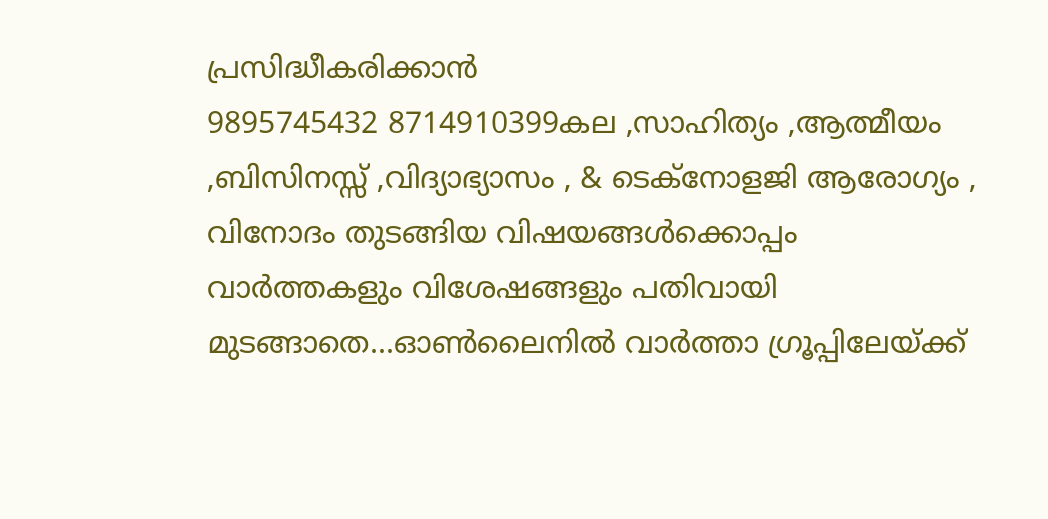പ്രസിദ്ധീകരിക്കാൻ
9895745432 8714910399കല ,സാഹിത്യം ,ആത്മീയം ,ബിസിനസ്സ് ,വിദ്യാഭ്യാസം , & ടെക്നോളജി ആരോഗ്യം , വിനോദം തുടങ്ങിയ വിഷയങ്ങൾക്കൊപ്പം വാർത്തകളും വിശേഷങ്ങളും പതിവായി മുടങ്ങാതെ...ഓൺലൈനിൽ വാർത്താ ഗ്രൂപ്പിലേയ്ക്ക്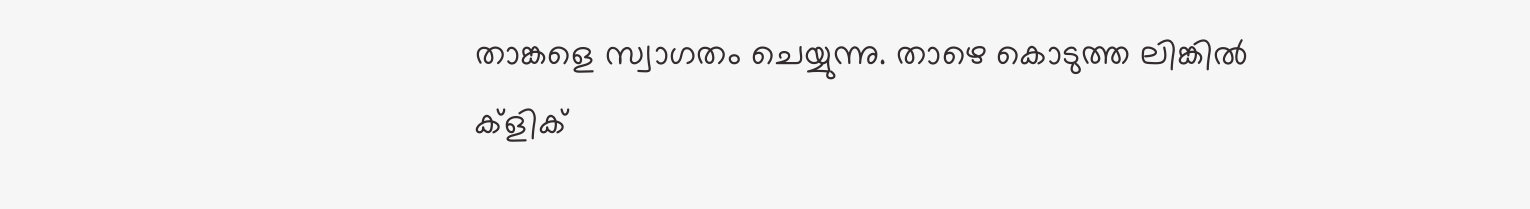താങ്കളെ സ്വാഗതം ചെയ്യുന്നു. താഴെ കൊടുത്ത ലിങ്കിൽ ക്ളിക്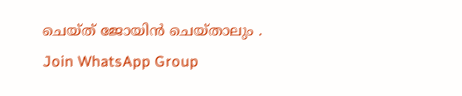ചെയ്ത് ജോയിൻ ചെയ്താലും .
Join WhatsApp Group